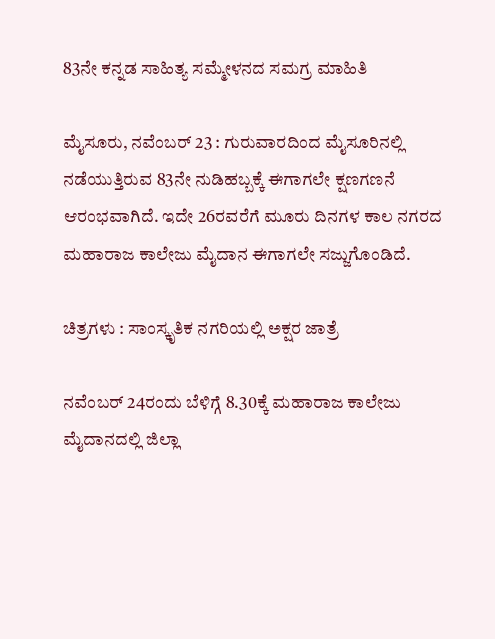83ನೇ ಕನ್ನಡ ಸಾಹಿತ್ಯ ಸಮ್ಮೇಳನದ ಸಮಗ್ರ ಮಾಹಿತಿ

ಮೈಸೂರು, ನವೆಂಬರ್ 23 : ಗುರುವಾರದಿಂದ ಮೈಸೂರಿನಲ್ಲಿ ನಡೆಯುತ್ತಿರುವ 83ನೇ ನುಡಿಹಬ್ಬಕ್ಕೆ ಈಗಾಗಲೇ ಕ್ಷಣಗಣನೆ ಆರಂಭವಾಗಿದೆ. ಇದೇ 26ರವರೆಗೆ ಮೂರು ದಿನಗಳ ಕಾಲ ನಗರದ ಮಹಾರಾಜ ಕಾಲೇಜು ಮೈದಾನ ಈಗಾಗಲೇ ಸಜ್ಜುಗೊಂಡಿದೆ.

ಚಿತ್ರಗಳು : ಸಾಂಸ್ಕೃತಿಕ ನಗರಿಯಲ್ಲಿ ಅಕ್ಷರ ಜಾತ್ರೆ

ನವೆಂಬರ್ 24ರಂದು ಬೆಳಿಗ್ಗೆ 8.30ಕ್ಕೆ ಮಹಾರಾಜ ಕಾಲೇಜು ಮೈದಾನದಲ್ಲಿ ಜಿಲ್ಲಾ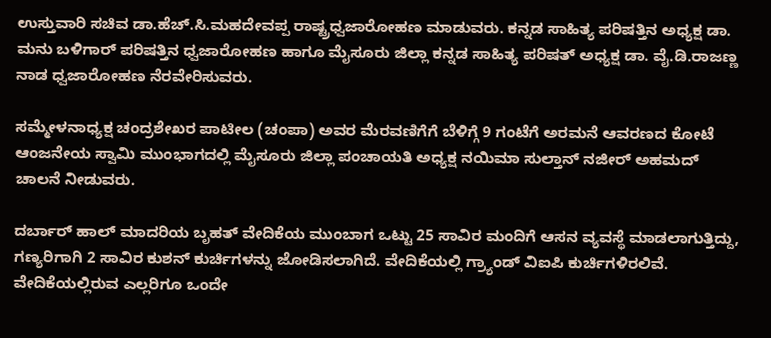ಉಸ್ತುವಾರಿ ಸಚಿವ ಡಾ.ಹೆಚ್.ಸಿ.ಮಹದೇವಪ್ಪ ರಾಷ್ಟ್ರಧ್ವಜಾರೋಹಣ ಮಾಡುವರು. ಕನ್ನಡ ಸಾಹಿತ್ಯ ಪರಿಷತ್ತಿನ ಅಧ್ಯಕ್ಷ ಡಾ. ಮನು ಬಳಿಗಾರ್ ಪರಿಷತ್ತಿನ ಧ್ವಜಾರೋಹಣ ಹಾಗೂ ಮೈಸೂರು ಜಿಲ್ಲಾ ಕನ್ನಡ ಸಾಹಿತ್ಯ ಪರಿಷತ್ ಅಧ್ಯಕ್ಷ ಡಾ. ವೈ.ಡಿ.ರಾಜಣ್ಣ ನಾಡ ಧ್ವಜಾರೋಹಣ ನೆರವೇರಿಸುವರು.

ಸಮ್ಮೇಳನಾಧ್ಯಕ್ಷ ಚಂದ್ರಶೇಖರ ಪಾಟೀಲ (ಚಂಪಾ) ಅವರ ಮೆರವಣಿಗೆಗೆ ಬೆಳಿಗ್ಗೆ 9 ಗಂಟೆಗೆ ಅರಮನೆ ಆವರಣದ ಕೋಟೆ ಆಂಜನೇಯ ಸ್ವಾಮಿ ಮುಂಭಾಗದಲ್ಲಿ ಮೈಸೂರು ಜಿಲ್ಲಾ ಪಂಚಾಯತಿ ಅಧ್ಯಕ್ಷ ನಯಿಮಾ ಸುಲ್ತಾನ್ ನಜೀರ್ ಅಹಮದ್ ಚಾಲನೆ ನೀಡುವರು.

ದರ್ಬಾರ್ ಹಾಲ್ ಮಾದರಿಯ ಬೃಹತ್ ವೇದಿಕೆಯ ಮುಂಬಾಗ ಒಟ್ಟು 25 ಸಾವಿರ ಮಂದಿಗೆ ಆಸನ ವ್ಯವಸ್ಥೆ ಮಾಡಲಾಗುತ್ತಿದ್ದು, ಗಣ್ಯರಿಗಾಗಿ 2 ಸಾವಿರ ಕುಶನ್ ಕುರ್ಚಿಗಳನ್ನು ಜೋಡಿಸಲಾಗಿದೆ. ವೇದಿಕೆಯಲ್ಲಿ ಗ್ರ್ಯಾಂಡ್ ವಿಐಪಿ ಕುರ್ಚಿಗಳಿರಲಿವೆ. ವೇದಿಕೆಯಲ್ಲಿರುವ ಎಲ್ಲರಿಗೂ ಒಂದೇ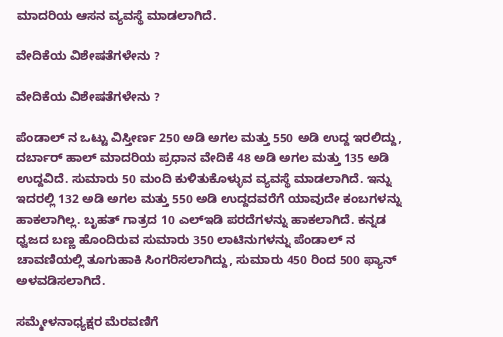ಮಾದರಿಯ ಆಸನ ವ್ಯವಸ್ಥೆ ಮಾಡಲಾಗಿದೆ.

ವೇದಿಕೆಯ ವಿಶೇಷತೆಗಳೇನು ?

ವೇದಿಕೆಯ ವಿಶೇಷತೆಗಳೇನು ?

ಪೆಂಡಾಲ್ ನ ಒಟ್ಟು ವಿಸ್ತೀರ್ಣ 250 ಅಡಿ ಅಗಲ ಮತ್ತು 550 ಅಡಿ ಉದ್ದ ಇರಲಿದ್ದು, ದರ್ಬಾರ್ ಹಾಲ್ ಮಾದರಿಯ ಪ್ರಧಾನ ವೇದಿಕೆ 48 ಅಡಿ ಅಗಲ ಮತ್ತು 135 ಅಡಿ ಉದ್ದವಿದೆ. ಸುಮಾರು 50 ಮಂದಿ ಕುಳಿತುಕೊಳ್ಳುವ ವ್ಯವಸ್ಥೆ ಮಾಡಲಾಗಿದೆ. ಇನ್ನು ಇದರಲ್ಲಿ 132 ಅಡಿ ಅಗಲ ಮತ್ತು 550 ಅಡಿ ಉದ್ದದವರೆಗೆ ಯಾವುದೇ ಕಂಬಗಳನ್ನು ಹಾಕಲಾಗಿಲ್ಲ. ಬೃಹತ್ ಗಾತ್ರದ 10 ಎಲ್‌ಇಡಿ ಪರದೆಗಳನ್ನು ಹಾಕಲಾಗಿದೆ. ಕನ್ನಡ ಧ್ವಜದ ಬಣ್ಣ ಹೊಂದಿರುವ ಸುಮಾರು 350 ಲಾಟಿನುಗಳನ್ನು ಪೆಂಡಾಲ್ ನ ಚಾವಣಿಯಲ್ಲಿ ತೂಗುಹಾಕಿ ಸಿಂಗರಿಸಲಾಗಿದ್ದು, ಸುಮಾರು 450 ರಿಂದ 500 ಫ್ಯಾನ್ ಅಳವಡಿಸಲಾಗಿದೆ.

ಸಮ್ಮೇಳನಾಧ್ಯಕ್ಷರ ಮೆರವಣಿಗೆ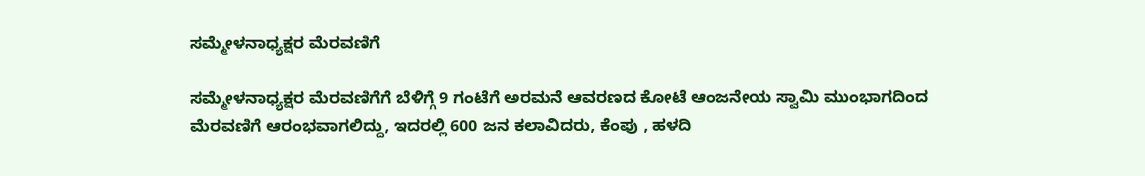ಸಮ್ಮೇಳನಾಧ್ಯಕ್ಷರ ಮೆರವಣಿಗೆ

ಸಮ್ಮೇಳನಾಧ್ಯಕ್ಷರ ಮೆರವಣಿಗೆಗೆ ಬೆಳಿಗ್ಗೆ 9 ಗಂಟೆಗೆ ಅರಮನೆ ಆವರಣದ ಕೋಟೆ ಆಂಜನೇಯ ಸ್ವಾಮಿ ಮುಂಭಾಗದಿಂದ ಮೆರವಣಿಗೆ ಆರಂಭವಾಗಲಿದ್ದು, ಇದರಲ್ಲಿ 600 ಜನ ಕಲಾವಿದರು, ಕೆಂಪು , ಹಳದಿ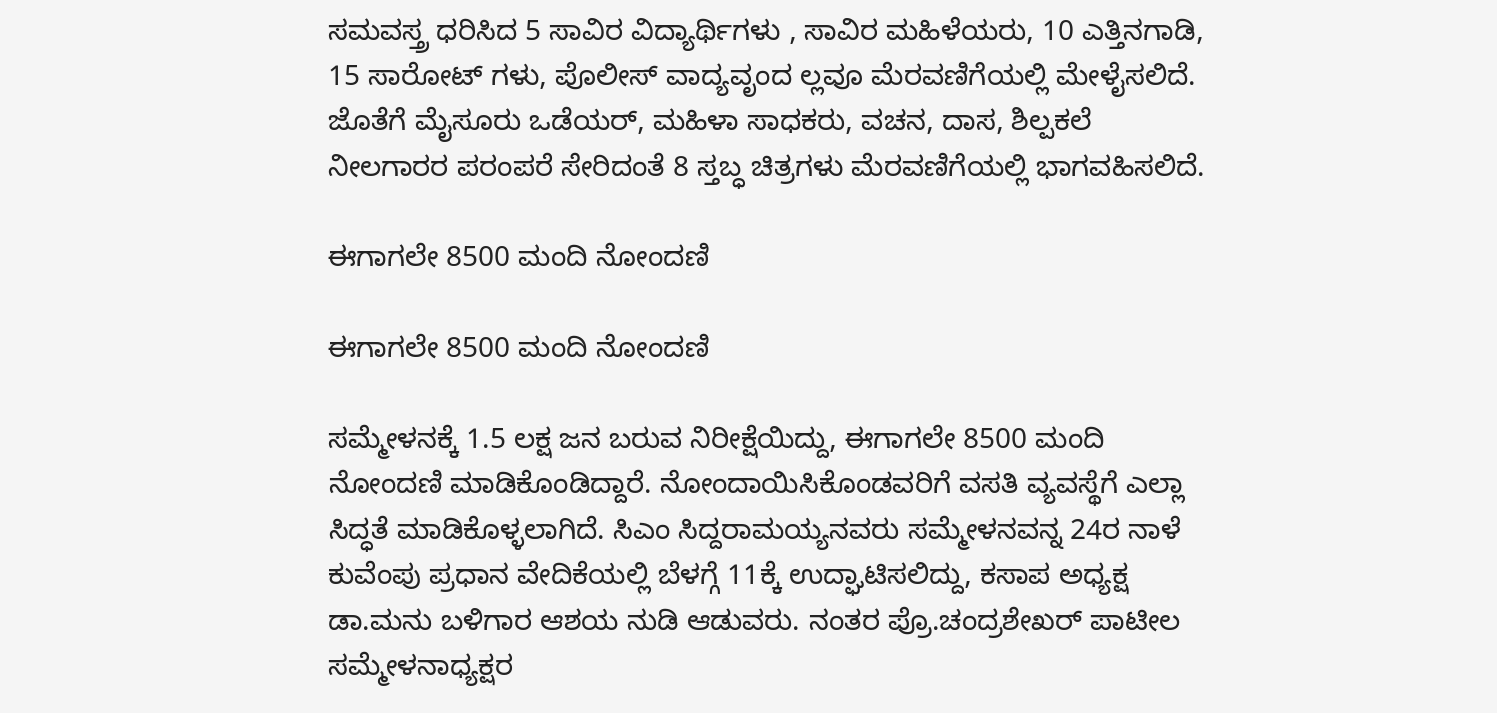ಸಮವಸ್ತ್ರ ಧರಿಸಿದ 5 ಸಾವಿರ ವಿದ್ಯಾರ್ಥಿಗಳು , ಸಾವಿರ ಮಹಿಳೆಯರು, 10 ಎತ್ತಿನಗಾಡಿ, 15 ಸಾರೋಟ್ ಗಳು, ಪೊಲೀಸ್ ವಾದ್ಯವೃಂದ ಲ್ಲವೂ ಮೆರವಣಿಗೆಯಲ್ಲಿ ಮೇಳೈಸಲಿದೆ. ಜೊತೆಗೆ ಮೈಸೂರು ಒಡೆಯರ್, ಮಹಿಳಾ ಸಾಧಕರು, ವಚನ, ದಾಸ, ಶಿಲ್ಪಕಲೆ ನೀಲಗಾರರ ಪರಂಪರೆ ಸೇರಿದಂತೆ 8 ಸ್ತಬ್ಧ ಚಿತ್ರಗಳು ಮೆರವಣಿಗೆಯಲ್ಲಿ ಭಾಗವಹಿಸಲಿದೆ.

ಈಗಾಗಲೇ 8500 ಮಂದಿ ನೋಂದಣಿ

ಈಗಾಗಲೇ 8500 ಮಂದಿ ನೋಂದಣಿ

ಸಮ್ಮೇಳನಕ್ಕೆ 1.5 ಲಕ್ಷ ಜನ ಬರುವ ನಿರೀಕ್ಷೆಯಿದ್ದು, ಈಗಾಗಲೇ 8500 ಮಂದಿ ನೋಂದಣಿ ಮಾಡಿಕೊಂಡಿದ್ದಾರೆ. ನೋಂದಾಯಿಸಿಕೊಂಡವರಿಗೆ ವಸತಿ ವ್ಯವಸ್ಥೆಗೆ ಎಲ್ಲಾ ಸಿದ್ಧತೆ ಮಾಡಿಕೊಳ್ಳಲಾಗಿದೆ. ಸಿಎಂ ಸಿದ್ದರಾಮಯ್ಯನವರು ಸಮ್ಮೇಳನವನ್ನ 24ರ ನಾಳೆ ಕುವೆಂಪು ಪ್ರಧಾನ ವೇದಿಕೆಯಲ್ಲಿ ಬೆಳಗ್ಗೆ 11ಕ್ಕೆ ಉದ್ಘಾಟಿಸಲಿದ್ದು, ಕಸಾಪ ಅಧ್ಯಕ್ಷ ಡಾ.ಮನು ಬಳಿಗಾರ ಆಶಯ ನುಡಿ ಆಡುವರು. ನಂತರ ಪ್ರೊ.ಚಂದ್ರಶೇಖರ್ ಪಾಟೀಲ ಸಮ್ಮೇಳನಾಧ್ಯಕ್ಷರ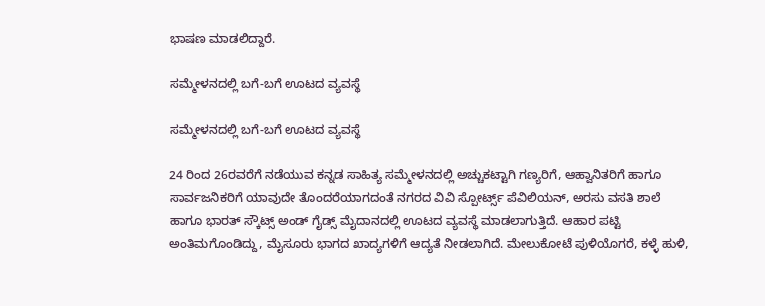ಭಾಷಣ ಮಾಡಲಿದ್ದಾರೆ.

ಸಮ್ಮೇಳನದಲ್ಲಿ ಬಗೆ-ಬಗೆ ಊಟದ ವ್ಯವಸ್ಥೆ

ಸಮ್ಮೇಳನದಲ್ಲಿ ಬಗೆ-ಬಗೆ ಊಟದ ವ್ಯವಸ್ಥೆ

24 ರಿಂದ 26ರವರೆಗೆ ನಡೆಯುವ ಕನ್ನಡ ಸಾಹಿತ್ಯ ಸಮ್ಮೇಳನದಲ್ಲಿ ಅಚ್ಚುಕಟ್ಟಾಗಿ ಗಣ್ಯರಿಗೆ, ಆಹ್ವಾನಿತರಿಗೆ ಹಾಗೂ ಸಾರ್ವಜನಿಕರಿಗೆ ಯಾವುದೇ ತೊಂದರೆಯಾಗದಂತೆ ನಗರದ ವಿವಿ ಸ್ಪೋರ್ಟ್ಸ್ ಪೆವಿಲಿಯನ್, ಅರಸು ವಸತಿ ಶಾಲೆ ಹಾಗೂ ಭಾರತ್ ಸ್ಕೌಟ್ಸ್ ಅಂಡ್ ಗೈಡ್ಸ್ ಮೈದಾನದಲ್ಲಿ ಊಟದ ವ್ಯವಸ್ಥೆ ಮಾಡಲಾಗುತ್ತಿದೆ. ಆಹಾರ ಪಟ್ಟಿ ಅಂತಿಮಗೊಂಡಿದ್ದು, ಮೈಸೂರು ಭಾಗದ ಖಾದ್ಯಗಳಿಗೆ ಆದ್ಯತೆ ನೀಡಲಾಗಿದೆ. ಮೇಲುಕೋಟೆ ಪುಳಿಯೊಗರೆ, ಕಳ್ಳೆ ಹುಳಿ,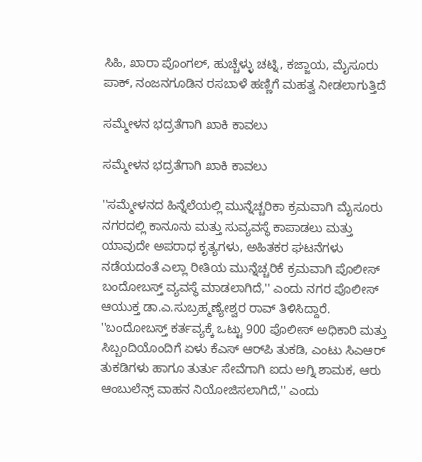ಸಿಹಿ, ಖಾರಾ ಪೊಂಗಲ್, ಹುಚ್ಚೆಳ್ಳು ಚಟ್ನಿ, ಕಜ್ಜಾಯ, ಮೈಸೂರು ಪಾಕ್, ನಂಜನಗೂಡಿನ ರಸಬಾಳೆ ಹಣ್ಣಿಗೆ ಮಹತ್ವ ನೀಡಲಾಗುತ್ತಿದೆ

ಸಮ್ಮೇಳನ ಭದ್ರತೆಗಾಗಿ ಖಾಕಿ ಕಾವಲು

ಸಮ್ಮೇಳನ ಭದ್ರತೆಗಾಗಿ ಖಾಕಿ ಕಾವಲು

''ಸಮ್ಮೇಳನದ ಹಿನ್ನೆಲೆಯಲ್ಲಿ ಮುನ್ನೆಚ್ಚರಿಕಾ ಕ್ರಮವಾಗಿ ಮೈಸೂರು ನಗರದಲ್ಲಿ ಕಾನೂನು ಮತ್ತು ಸುವ್ಯವಸ್ಥೆ ಕಾಪಾಡಲು ಮತ್ತು ಯಾವುದೇ ಅಪರಾಧ ಕೃತ್ಯಗಳು, ಅಹಿತಕರ ಘಟನೆಗಳು ನಡೆಯದಂತೆ ಎಲ್ಲಾ ರೀತಿಯ ಮುನ್ನೆಚ್ಚರಿಕೆ ಕ್ರಮವಾಗಿ ಪೊಲೀಸ್‌ ಬಂದೋಬಸ್ತ್ ವ್ಯವಸ್ಥೆ ಮಾಡಲಾಗಿದೆ,'' ಎಂದು ನಗರ ಪೊಲೀಸ್‌ ಆಯುಕ್ತ ಡಾ.ಎ.ಸುಬ್ರಹ್ಮಣ್ಯೇಶ್ವರ ರಾವ್‌ ತಿಳಿಸಿದ್ದಾರೆ. ''ಬಂದೋಬಸ್ತ್ ಕರ್ತವ್ಯಕ್ಕೆ ಒಟ್ಟು 900 ಪೊಲೀಸ್‌ ಅಧಿಕಾರಿ ಮತ್ತು ಸಿಬ್ಬಂದಿಯೊಂದಿಗೆ ಏಳು ಕೆಎಸ್ ಆರ್‌ಪಿ ತುಕಡಿ, ಎಂಟು ಸಿಎಆರ್ ತುಕಡಿಗಳು ಹಾಗೂ ತುರ್ತು ಸೇವೆಗಾಗಿ ಐದು ಅಗ್ನಿ ಶಾಮಕ, ಆರು ಆಂಬುಲೆನ್ಸ್‌ ವಾಹನ ನಿಯೋಜಿಸಲಾಗಿದೆ,'' ಎಂದು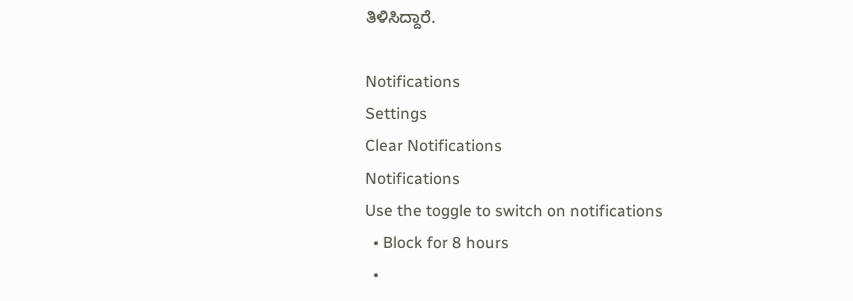ತಿಳಿಸಿದ್ದಾರೆ.

Notifications
Settings
Clear Notifications
Notifications
Use the toggle to switch on notifications
  • Block for 8 hours
  •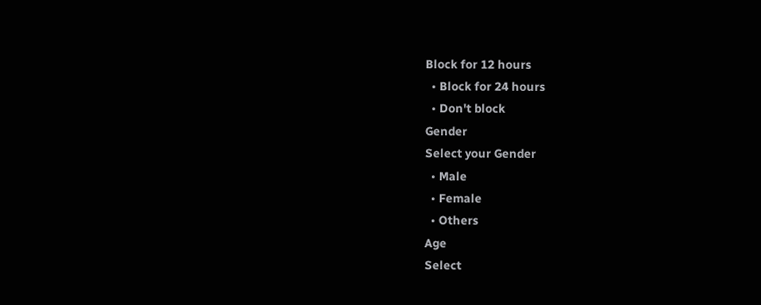Block for 12 hours
  • Block for 24 hours
  • Don't block
Gender
Select your Gender
  • Male
  • Female
  • Others
Age
Select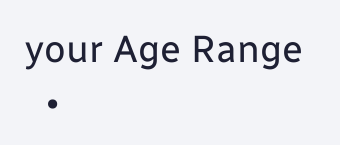your Age Range
  •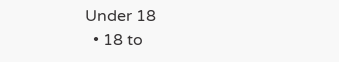Under 18
  • 18 to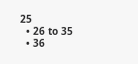25
  • 26 to 35
  • 36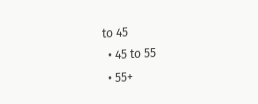to 45
  • 45 to 55
  • 55+